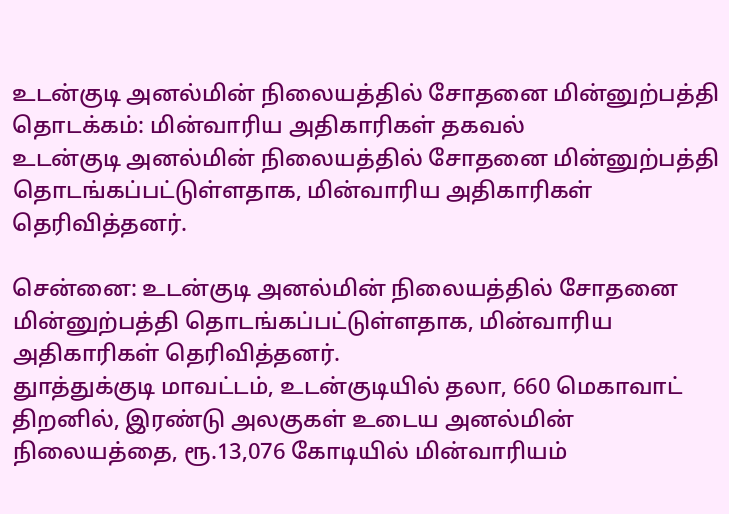உடன்குடி அனல்மின் நிலையத்தில் சோதனை மின்னுற்பத்தி தொடக்கம்: மின்வாரிய அதிகாரிகள் தகவல்
உடன்குடி அனல்மின் நிலையத்தில் சோதனை மின்னுற்பத்தி தொடங்கப்பட்டுள்ளதாக, மின்வாரிய அதிகாரிகள் தெரிவித்தனர்.

சென்னை: உடன்குடி அனல்மின் நிலையத்தில் சோதனை மின்னுற்பத்தி தொடங்கப்பட்டுள்ளதாக, மின்வாரிய அதிகாரிகள் தெரிவித்தனர்.
துாத்துக்குடி மாவட்டம், உடன்குடியில் தலா, 660 மெகாவாட் திறனில், இரண்டு அலகுகள் உடைய அனல்மின் நிலையத்தை, ரூ.13,076 கோடியில் மின்வாரியம்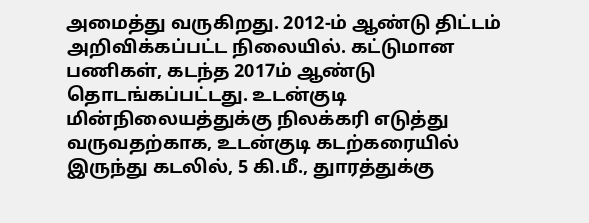அமைத்து வருகிறது. 2012-ம் ஆண்டு திட்டம் அறிவிக்கப்பட்ட நிலையில். கட்டுமான பணிகள், கடந்த 2017ம் ஆண்டு தொடங்கப்பட்டது. உடன்குடி மின்நிலையத்துக்கு நிலக்கரி எடுத்து வருவதற்காக, உடன்குடி கடற்கரையில் இருந்து கடலில், 5 கி.மீ., துாரத்துக்கு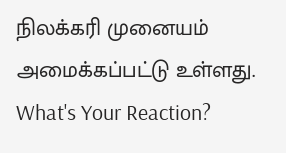நிலக்கரி முனையம் அமைக்கப்பட்டு உள்ளது.
What's Your Reaction?